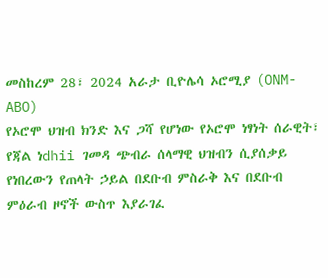መስከረም 28፣ 2024 አራታ ቢዮሌሳ ኦሮሚያ (ONM-ABO)
የኦሮሞ ህዝብ ክንድ እና ጋሻ የሆነው የኦሮሞ ነፃነት ሰራዊት፣ የጃል ነdhii ገመዳ ጭብራ ሰላማዊ ህዝብን ሲያሰቃይ የነበረውን የጠላት ኃይል በደቡብ ምስራቅ እና በደቡብ ምዕራብ ዞኖች ውስጥ እያራገፈ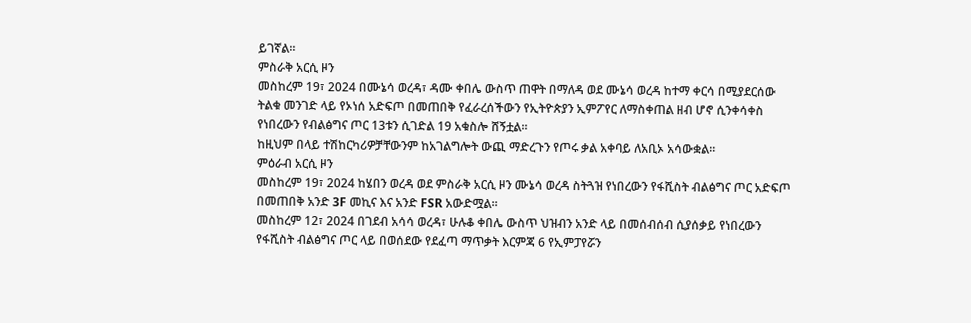ይገኛል።
ምስራቅ አርሲ ዞን
መስከረም 19፣ 2024 በሙኔሳ ወረዳ፣ ዳሙ ቀበሌ ውስጥ ጠዋት በማለዳ ወደ ሙኔሳ ወረዳ ከተማ ቀርሳ በሚያደርሰው ትልቁ መንገድ ላይ የኦነሰ አድፍጦ በመጠበቅ የፈራረሰችውን የኢትዮጵያን ኢምፖየር ለማስቀጠል ዘብ ሆኖ ሲንቀሳቀስ የነበረውን የብልፅግና ጦር 13ቱን ሲገድል 19 አቁስሎ ሸኝቷል።
ከዚህም በላይ ተሽከርካሪዎቻቸውንም ከአገልግሎት ውጪ ማድረጉን የጦሩ ቃል አቀባይ ለአቢኦ አሳውቋል።
ምዕራብ አርሲ ዞን
መስከረም 19፣ 2024 ከሄበን ወረዳ ወደ ምስራቅ አርሲ ዞን ሙኔሳ ወረዳ ስትጓዝ የነበረውን የፋሺስት ብልፅግና ጦር አድፍጦ በመጠበቅ አንድ 3F መኪና እና አንድ FSR አውድሟል።
መስከረም 12፣ 2024 በገደብ አሳሳ ወረዳ፣ ሁሉቆ ቀበሌ ውስጥ ህዝብን አንድ ላይ በመሰብሰብ ሲያሰቃይ የነበረውን የፋሺስት ብልፅግና ጦር ላይ በወሰደው የደፈጣ ማጥቃት እርምጃ 6 የኢምፓየሯን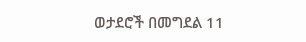ወታደሮች በመግደል 11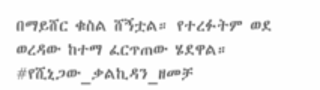በማይሸር ቁስል ሸኝቷል። የተረፉትም ወደ ወረዳው ከተማ ፈርጥጠው ሄደዋል።
#የሺኒጋው_ቃልኪዳን_ዘመቻ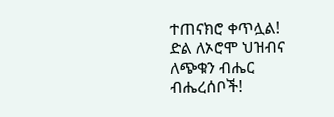ተጠናክሮ ቀጥሏል!
ድል ለኦሮሞ ህዝብና ለጭቁን ብሔር ብሔረሰቦች!